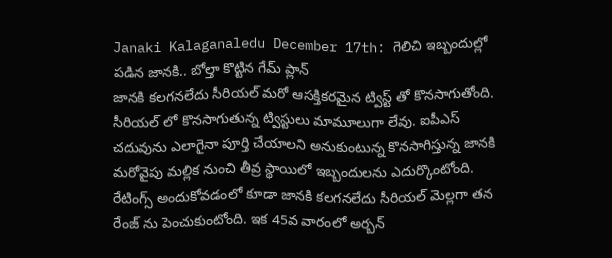Janaki Kalaganaledu December 17th: గెలిచి ఇబ్బందుల్లో పడిన జానకి.. బోల్తా కొట్టిన గేమ్ ప్లాన్
జానకి కలగనలేదు సీరియల్ మరో ఆసక్తికరమైన ట్విస్ట్ తో కొనసాగుతోంది. సీరియల్ లో కొనసాగుతున్న ట్విస్టులు మామూలుగా లేవు. ఐపీఎస్ చదువును ఎలాగైనా పూర్తి చేయాలని అనుకుంటున్న కొనసాగిస్తున్న జానకి మరోవైపు మల్లిక నుంచి తీవ్ర స్థాయిలో ఇబ్బందులను ఎదుర్కొంటోంది. రేటింగ్స్ అందుకోవడంలో కూడా జానకి కలగనలేదు సీరియల్ మెల్లగా తన రేంజ్ ను పెంచుకుంటోంది. ఇక 45వ వారంలో అర్బన్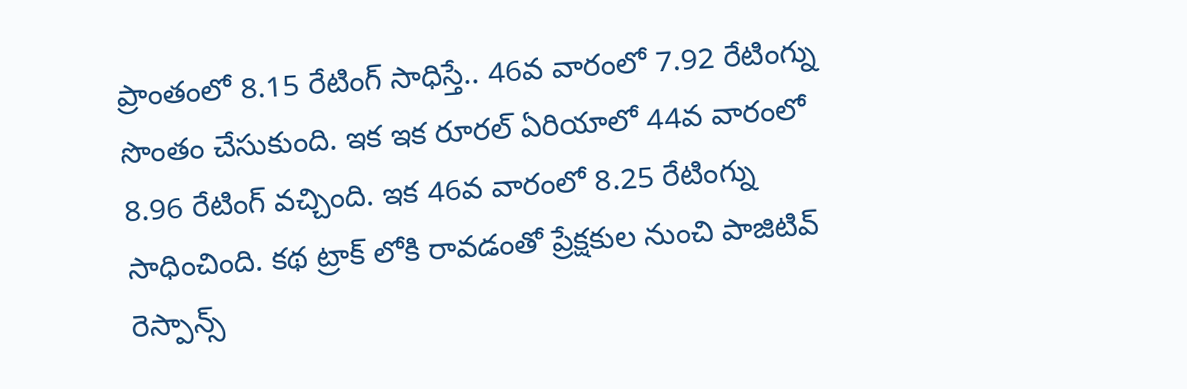ప్రాంతంలో 8.15 రేటింగ్ సాధిస్తే.. 46వ వారంలో 7.92 రేటింగ్ను సొంతం చేసుకుంది. ఇక ఇక రూరల్ ఏరియాలో 44వ వారంలో 8.96 రేటింగ్ వచ్చింది. ఇక 46వ వారంలో 8.25 రేటింగ్ను సాధించింది. కథ ట్రాక్ లోకి రావడంతో ప్రేక్షకుల నుంచి పాజిటివ్ రెస్పాన్స్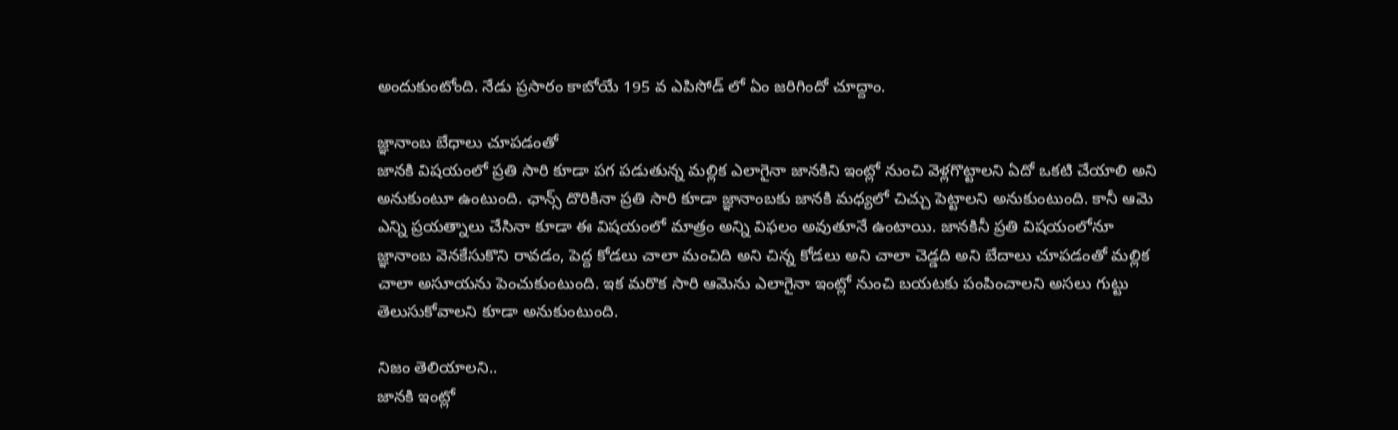అందుకుంటోంది. నేడు ప్రసారం కాబోయే 195 వ ఎపిసోడ్ లో ఏం జరిగిందో చూద్దాం.

జ్ఞానాంబ బేధాలు చూపడంతో
జానకి విషయంలో ప్రతి సారి కూడా పగ పడుతున్న మల్లిక ఎలాగైనా జానకిని ఇంట్లో నుంచి వెళ్లగొట్టాలని ఏదో ఒకటి చేయాలి అని అనుకుంటూ ఉంటుంది. ఛాన్స్ దొరికినా ప్రతి సారి కూడా జ్ఞానాంబకు జానకి మధ్యలో చిచ్చు పెట్టాలని అనుకుంటుంది. కానీ ఆమె ఎన్ని ప్రయత్నాలు చేసినా కూడా ఈ విషయంలో మాత్రం అన్ని విఫలం అవుతూనే ఉంటాయి. జానకినీ ప్రతి విషయంలోనూ జ్ఞానాంబ వెనకేసుకొని రావడం, పెద్ద కోడలు చాలా మంచిది అని చిన్న కోడలు అని చాలా చెడ్డది అని బేదాలు చూపడంతో మల్లిక చాలా అసూయను పెంచుకుంటుంది. ఇక మరొక సారి ఆమెను ఎలాగైనా ఇంట్లో నుంచి బయటకు పంపించాలని అసలు గుట్టు తెలుసుకోవాలని కూడా అనుకుంటుంది.

నిజం తెలియాలని..
జానకి ఇంట్లో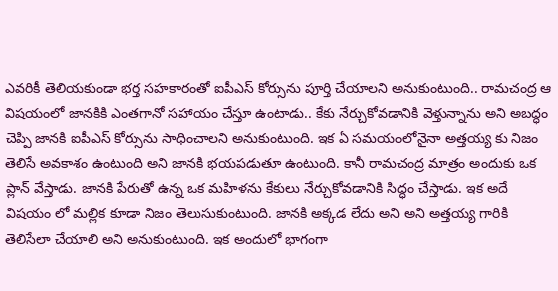ఎవరికీ తెలియకుండా భర్త సహకారంతో ఐపీఎస్ కోర్సును పూర్తి చేయాలని అనుకుంటుంది.. రామచంద్ర ఆ విషయంలో జానకికి ఎంతగానో సహాయం చేస్తూ ఉంటాడు.. కేకు నేర్చుకోవడానికి వెళ్తున్నాను అని అబద్ధం చెప్పి జానకి ఐపీఎస్ కోర్సును సాధించాలని అనుకుంటుంది. ఇక ఏ సమయంలోనైనా అత్తయ్య కు నిజం తెలిసే అవకాశం ఉంటుంది అని జానకి భయపడుతూ ఉంటుంది. కానీ రామచంద్ర మాత్రం అందుకు ఒక ప్లాన్ వేస్తాడు. జానకి పేరుతో ఉన్న ఒక మహిళను కేకులు నేర్చుకోవడానికి సిద్ధం చేస్తాడు. ఇక అదే విషయం లో మల్లిక కూడా నిజం తెలుసుకుంటుంది. జానకి అక్కడ లేదు అని అని అత్తయ్య గారికి తెలిసేలా చేయాలి అని అనుకుంటుంది. ఇక అందులో భాగంగా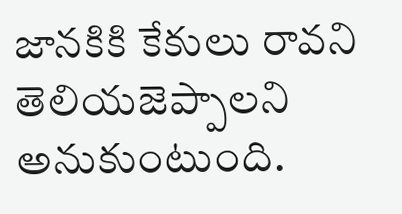జానకికి కేకులు రావని తెలియజెప్పాలని అనుకుంటుంది.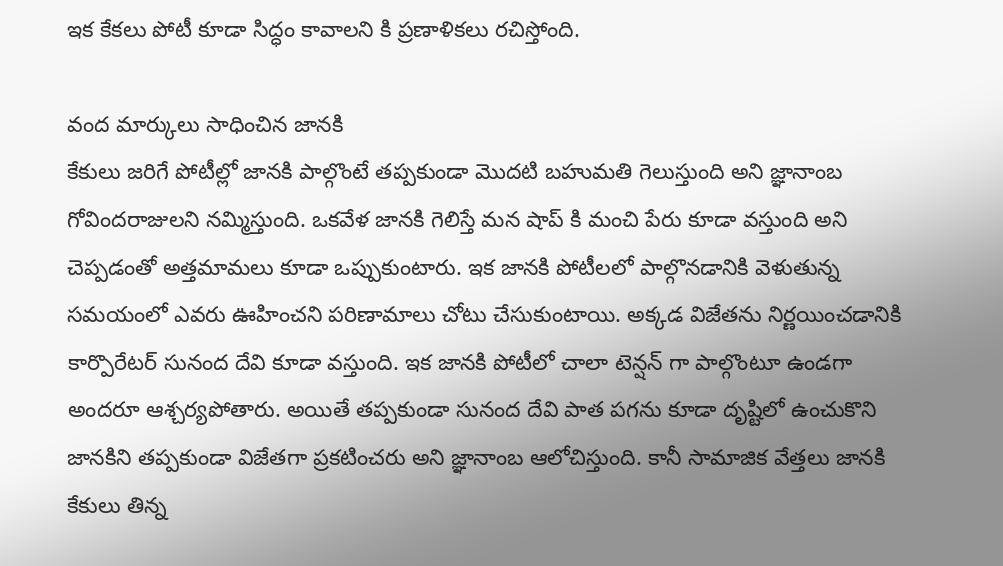ఇక కేకలు పోటీ కూడా సిద్ధం కావాలని కి ప్రణాళికలు రచిస్తోంది.

వంద మార్కులు సాధించిన జానకి
కేకులు జరిగే పోటీల్లో జానకి పాల్గొంటే తప్పకుండా మొదటి బహుమతి గెలుస్తుంది అని జ్ఞానాంబ గోవిందరాజులని నమ్మిస్తుంది. ఒకవేళ జానకి గెలిస్తే మన షాప్ కి మంచి పేరు కూడా వస్తుంది అని చెప్పడంతో అత్తమామలు కూడా ఒప్పుకుంటారు. ఇక జానకి పోటీలలో పాల్గొనడానికి వెళుతున్న సమయంలో ఎవరు ఊహించని పరిణామాలు చోటు చేసుకుంటాయి. అక్కడ విజేతను నిర్ణయించడానికి కార్పొరేటర్ సునంద దేవి కూడా వస్తుంది. ఇక జానకి పోటీలో చాలా టెన్షన్ గా పాల్గొంటూ ఉండగా అందరూ ఆశ్చర్యపోతారు. అయితే తప్పకుండా సునంద దేవి పాత పగను కూడా దృష్టిలో ఉంచుకొని జానకిని తప్పకుండా విజేతగా ప్రకటించరు అని జ్ఞానాంబ ఆలోచిస్తుంది. కానీ సామాజిక వేత్తలు జానకి కేకులు తిన్న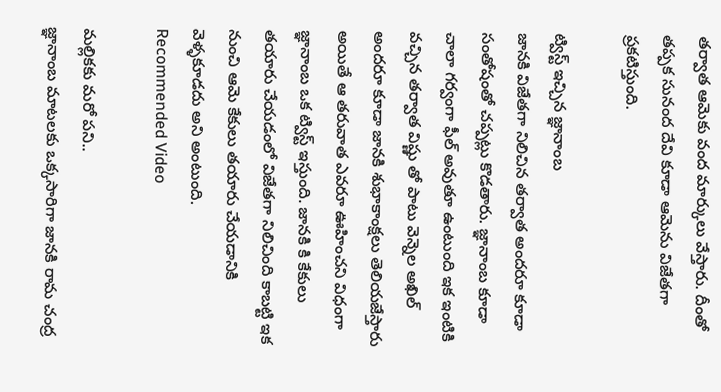తర్వాత ఆమెకు వంద మార్కులు వేస్తారు. దీంతో తప్పక సునంద దేవి కూడా ఆమెను విజేతగా ప్రకటిస్తుంది.

ట్విస్ట్ ఇచ్చిన జ్ఞానాంబ
జానకి విజేతగా నిలిచిన తర్వాత అందరూ కూడా సంతోషంతో చప్పట్లు కొడతారు. జ్ఞానాంబ కూడా చాలా గర్వంగా ఫీల్ అవుతూ ఉంటుంది ఇక ఇంటికి వచ్చిన తర్వాత విష్ణు తో పాటు వెన్నెల అఖిల్ అందరూ కూడా జానకి శుభాకాంక్షలు తెలియజేస్తారు అయితే ఆ తరువాత ఎవరూ ఊహించని విధంగా జ్ఞానాంబ ఒక ట్విస్ట్ ఇస్తుంది. జానకి కి కేకులు తయారు చేయడంలో విజేతగా నిలిచింది కాబట్టి ఇక నుంచి ఆమె కేకులు తయారు చేయడానికి వెళ్ళకూడదు అని అంటుంది.
Recommended Video

మల్లికకు మరో పని..
జ్ఞానాంబ మాటలకు ఒక్కసారిగా జానకి రామ చంద్ర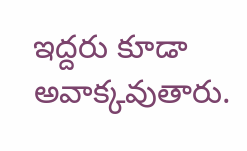ఇద్దరు కూడా అవాక్కవుతారు.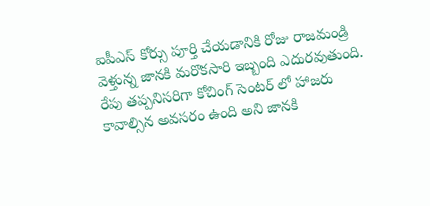ఐపీఎస్ కోర్సు పూర్తి చేయడానికి రోజు రాజమండ్రి వెళ్తున్న జానకి మరొకసారి ఇబ్బంది ఎదురవుతుంది. రేపు తప్పనిసరిగా కోచింగ్ సెంటర్ లో హాజరు కావాల్సిన అవసరం ఉంది అని జానకి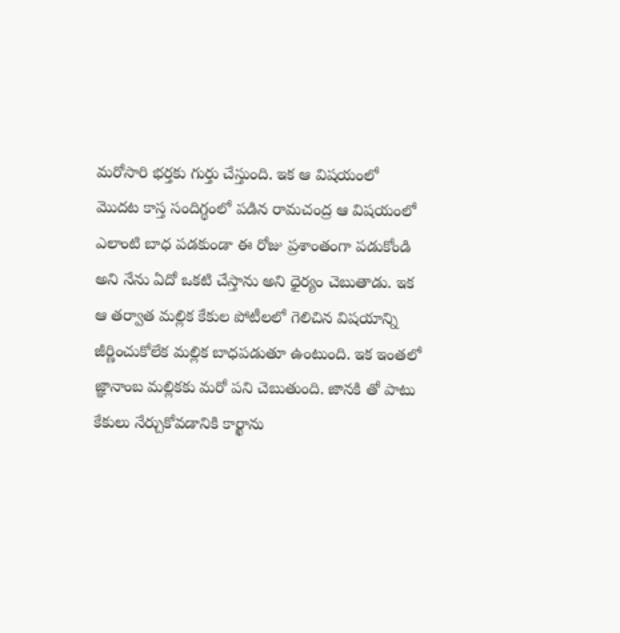మరోసారి భర్తకు గుర్తు చేస్తుంది. ఇక ఆ విషయంలో మొదట కాస్త సందిగ్థంలో పడిన రామచంద్ర ఆ విషయంలో ఎలాంటి బాధ పడకుండా ఈ రోజు ప్రశాంతంగా పడుకోండి అని నేను ఏదో ఒకటి చేస్తాను అని ధైర్యం చెబుతాడు. ఇక ఆ తర్వాత మల్లిక కేకుల పోటీలలో గెలిచిన విషయాన్ని జీర్ణించుకోలేక మల్లిక బాధపడుతూ ఉంటుంది. ఇక ఇంతలో జ్ఞానాంబ మల్లికకు మరో పని చెబుతుంది. జానకి తో పాటు కేకులు నేర్చుకోవడానికి కార్ఖాను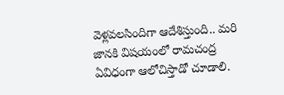వెళ్లవలసిందిగా ఆదేశిస్తుంది.. మరి జానకి విషయంలో రామచంద్ర ఏవిధంగా ఆలోచిస్తాడో చూడాలి.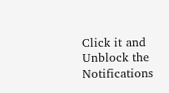Click it and Unblock the Notifications